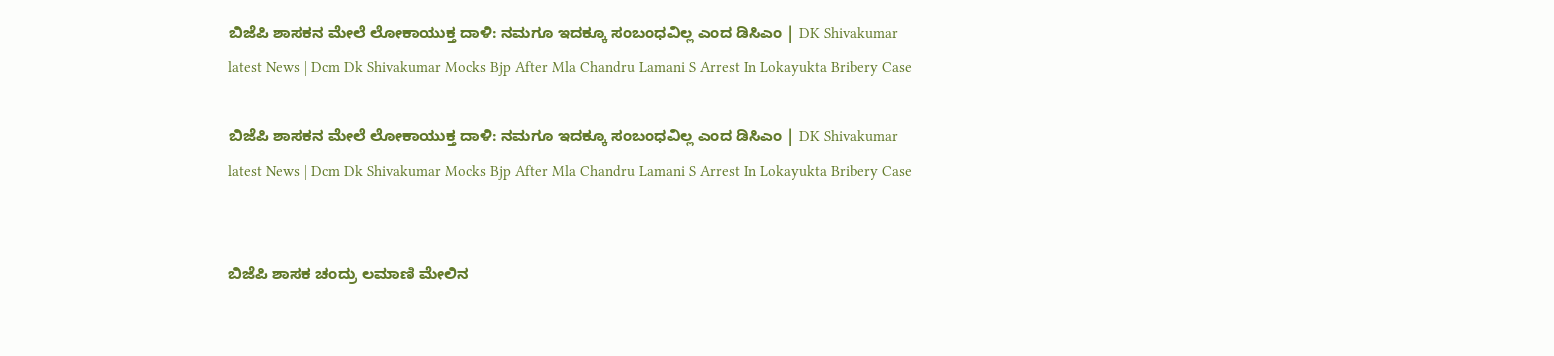ಬಿಜೆಪಿ ಶಾಸಕನ ಮೇಲೆ ಲೋಕಾಯುಕ್ತ ದಾಳಿ: ನಮಗೂ ಇದಕ್ಕೂ ಸಂಬಂಧವಿಲ್ಲ ಎಂದ ಡಿಸಿಎಂ | DK Shivakumar latest News | Dcm Dk Shivakumar Mocks Bjp After Mla Chandru Lamani S Arrest In Lokayukta Bribery Case

ಬಿಜೆಪಿ ಶಾಸಕನ ಮೇಲೆ ಲೋಕಾಯುಕ್ತ ದಾಳಿ: ನಮಗೂ ಇದಕ್ಕೂ ಸಂಬಂಧವಿಲ್ಲ ಎಂದ ಡಿಸಿಎಂ | DK Shivakumar latest News | Dcm Dk Shivakumar Mocks Bjp After Mla Chandru Lamani S Arrest In Lokayukta Bribery Case


ಬಿಜೆಪಿ ಶಾಸಕ ಚಂದ್ರು ಲಮಾಣಿ ಮೇಲಿನ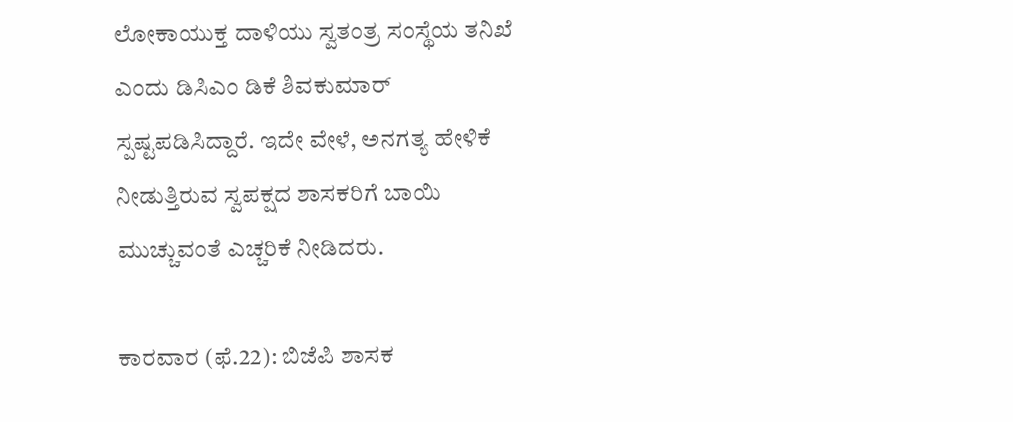ಲೋಕಾಯುಕ್ತ ದಾಳಿಯು ಸ್ವತಂತ್ರ ಸಂಸ್ಥೆಯ ತನಿಖೆ ಎಂದು ಡಿಸಿಎಂ ಡಿಕೆ ಶಿವಕುಮಾರ್ ಸ್ಪಷ್ಟಪಡಿಸಿದ್ದಾರೆ. ಇದೇ ವೇಳೆ, ಅನಗತ್ಯ ಹೇಳಿಕೆ ನೀಡುತ್ತಿರುವ ಸ್ವಪಕ್ಷದ ಶಾಸಕರಿಗೆ ಬಾಯಿ ಮುಚ್ಚುವಂತೆ ಎಚ್ಚರಿಕೆ ನೀಡಿದರು.

ಕಾರವಾರ (ಫೆ.22): ಬಿಜೆಪಿ ಶಾಸಕ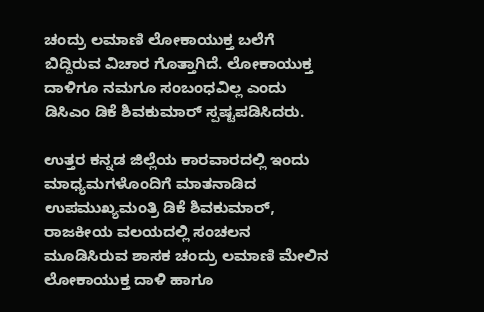ಚಂದ್ರು ಲಮಾಣಿ ಲೋಕಾಯುಕ್ತ ಬಲೆಗೆ ಬಿದ್ದಿರುವ ವಿಚಾರ ಗೊತ್ತಾಗಿದೆ. ಲೋಕಾಯುಕ್ತ ದಾಳಿಗೂ ನಮಗೂ ಸಂಬಂಧವಿಲ್ಲ ಎಂದು ಡಿಸಿಎಂ ಡಿಕೆ ಶಿವಕುಮಾರ್ ಸ್ಪಷ್ಟಪಡಿಸಿದರು.

ಉತ್ತರ ಕನ್ನಡ ಜಿಲ್ಲೆಯ ಕಾರವಾರದಲ್ಲಿ ಇಂದು ಮಾಧ್ಯಮಗಳೊಂದಿಗೆ ಮಾತನಾಡಿದ ಉಪಮುಖ್ಯಮಂತ್ರಿ ಡಿಕೆ ಶಿವಕುಮಾರ್, ರಾಜಕೀಯ ವಲಯದಲ್ಲಿ ಸಂಚಲನ ಮೂಡಿಸಿರುವ ಶಾಸಕ ಚಂದ್ರು ಲಮಾಣಿ ಮೇಲಿನ ಲೋಕಾಯುಕ್ತ ದಾಳಿ ಹಾಗೂ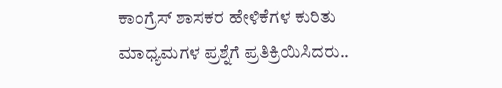ಕಾಂಗ್ರೆಸ್ ಶಾಸಕರ ಹೇಳಿಕೆಗಳ ಕುರಿತು ಮಾಧ್ಯಮಗಳ ಪ್ರಶ್ನೆಗೆ ಪ್ರತಿಕ್ರಿಯಿಸಿದರು..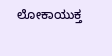ಲೋಕಾಯುಕ್ತ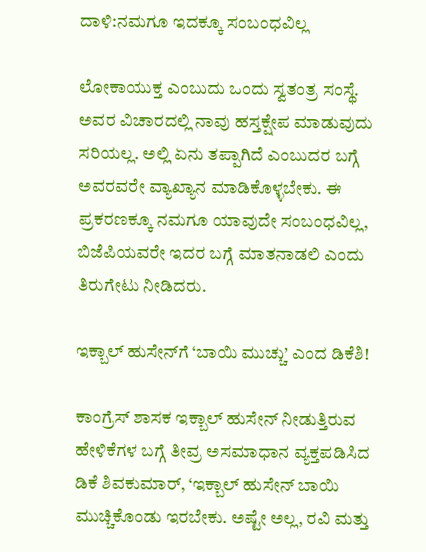ದಾಳಿ:ನಮಗೂ ಇದಕ್ಕೂ ಸಂಬಂಧವಿಲ್ಲ

ಲೋಕಾಯುಕ್ತ ಎಂಬುದು ಒಂದು ಸ್ವತಂತ್ರ ಸಂಸ್ಥೆ. ಅವರ ವಿಚಾರದಲ್ಲಿ ನಾವು ಹಸ್ತಕ್ಷೇಪ ಮಾಡುವುದು ಸರಿಯಲ್ಲ. ಅಲ್ಲಿ ಏನು ತಪ್ಪಾಗಿದೆ ಎಂಬುದರ ಬಗ್ಗೆ ಅವರವರೇ ವ್ಯಾಖ್ಯಾನ ಮಾಡಿಕೊಳ್ಳಬೇಕು. ಈ ಪ್ರಕರಣಕ್ಕೂ ನಮಗೂ ಯಾವುದೇ ಸಂಬಂಧವಿಲ್ಲ, ಬಿಜೆಪಿಯವರೇ ಇದರ ಬಗ್ಗೆ ಮಾತನಾಡಲಿ ಎಂದು ತಿರುಗೇಟು ನೀಡಿದರು.

ಇಕ್ಬಾಲ್ ಹುಸೇನ್‌ಗೆ ‘ಬಾಯಿ ಮುಚ್ಚು’ ಎಂದ ಡಿಕೆಶಿ!

ಕಾಂಗ್ರೆಸ್ ಶಾಸಕ ಇಕ್ಬಾಲ್ ಹುಸೇನ್ ನೀಡುತ್ತಿರುವ ಹೇಳಿಕೆಗಳ ಬಗ್ಗೆ ತೀವ್ರ ಅಸಮಾಧಾನ ವ್ಯಕ್ತಪಡಿಸಿದ ಡಿಕೆ ಶಿವಕುಮಾರ್, ‘ಇಕ್ಬಾಲ್ ಹುಸೇನ್ ಬಾಯಿ ಮುಚ್ಚಿಕೊಂಡು ಇರಬೇಕು. ಅಷ್ಟೇ ಅಲ್ಲ, ರವಿ ಮತ್ತು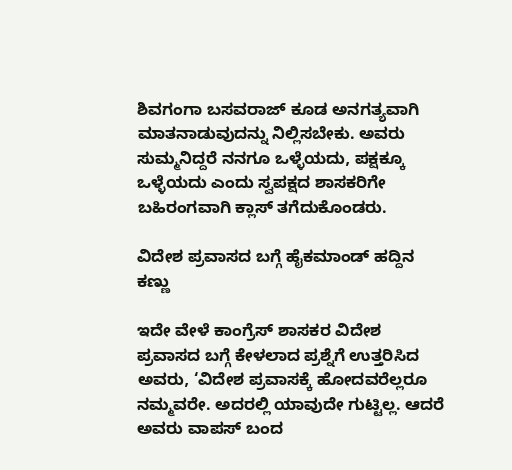ಶಿವಗಂಗಾ ಬಸವರಾಜ್ ಕೂಡ ಅನಗತ್ಯವಾಗಿ ಮಾತನಾಡುವುದನ್ನು ನಿಲ್ಲಿಸಬೇಕು. ಅವರು ಸುಮ್ಮನಿದ್ದರೆ ನನಗೂ ಒಳ್ಳೆಯದು, ಪಕ್ಷಕ್ಕೂ ಒಳ್ಳೆಯದು ಎಂದು ಸ್ವಪಕ್ಷದ ಶಾಸಕರಿಗೇ ಬಹಿರಂಗವಾಗಿ ಕ್ಲಾಸ್ ತಗೆದುಕೊಂಡರು.

ವಿದೇಶ ಪ್ರವಾಸದ ಬಗ್ಗೆ ಹೈಕಮಾಂಡ್ ಹದ್ದಿನ ಕಣ್ಣು

ಇದೇ ವೇಳೆ ಕಾಂಗ್ರೆಸ್ ಶಾಸಕರ ವಿದೇಶ ಪ್ರವಾಸದ ಬಗ್ಗೆ ಕೇಳಲಾದ ಪ್ರಶ್ನೆಗೆ ಉತ್ತರಿಸಿದ ಅವರು, ‘ವಿದೇಶ ಪ್ರವಾಸಕ್ಕೆ ಹೋದವರೆಲ್ಲರೂ ನಮ್ಮವರೇ. ಅದರಲ್ಲಿ ಯಾವುದೇ ಗುಟ್ಟಿಲ್ಲ. ಆದರೆ ಅವರು ವಾಪಸ್ ಬಂದ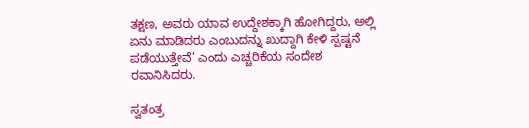ತಕ್ಷಣ, ಅವರು ಯಾವ ಉದ್ದೇಶಕ್ಕಾಗಿ ಹೋಗಿದ್ದರು, ಅಲ್ಲಿ ಏನು ಮಾಡಿದರು ಎಂಬುದನ್ನು ಖುದ್ದಾಗಿ ಕೇಳಿ ಸ್ಪಷ್ಟನೆ ಪಡೆಯುತ್ತೇವೆ’ ಎಂದು ಎಚ್ಚರಿಕೆಯ ಸಂದೇಶ ರವಾನಿಸಿದರು.

ಸ್ವತಂತ್ರ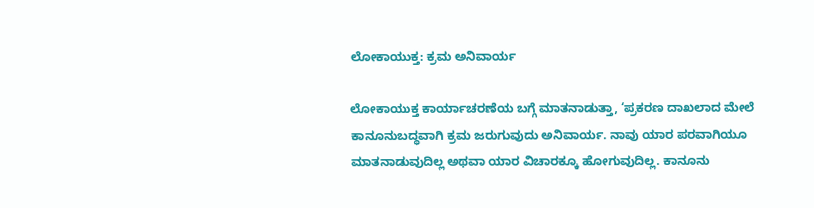ಲೋಕಾಯುಕ್ತ: ಕ್ರಮ ಅನಿವಾರ್ಯ

ಲೋಕಾಯುಕ್ತ ಕಾರ್ಯಾಚರಣೆಯ ಬಗ್ಗೆ ಮಾತನಾಡುತ್ತಾ, ‘ಪ್ರಕರಣ ದಾಖಲಾದ ಮೇಲೆ ಕಾನೂನುಬದ್ಧವಾಗಿ ಕ್ರಮ ಜರುಗುವುದು ಅನಿವಾರ್ಯ. ನಾವು ಯಾರ ಪರವಾಗಿಯೂ ಮಾತನಾಡುವುದಿಲ್ಲ ಅಥವಾ ಯಾರ ವಿಚಾರಕ್ಕೂ ಹೋಗುವುದಿಲ್ಲ. ಕಾನೂನು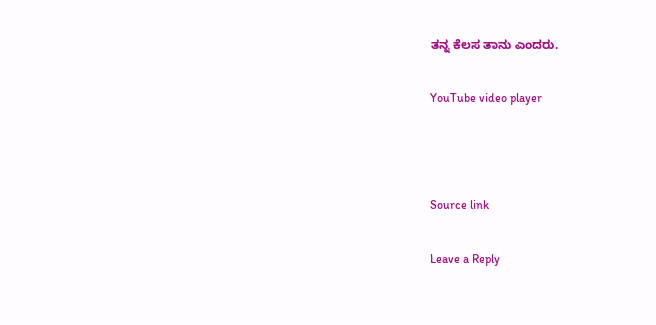ತನ್ನ ಕೆಲಸ ತಾನು ಎಂದರು.

YouTube video player



Source link

Leave a Reply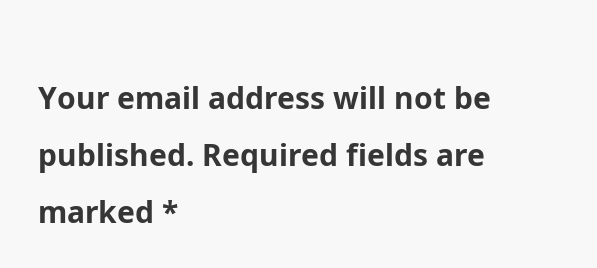Your email address will not be published. Required fields are marked *